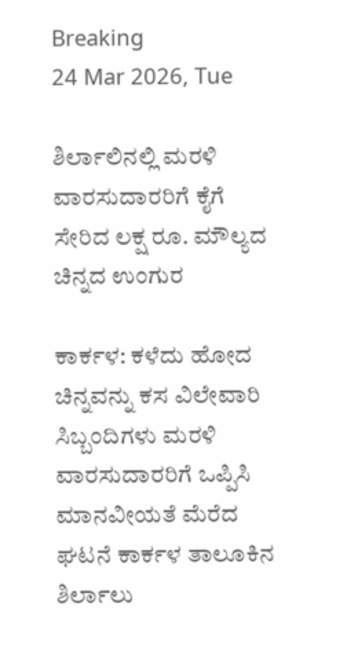Breaking
24 Mar 2026, Tue

ಶಿರ್ಲಾಲಿನಲ್ಲಿ ಮರಳಿ ವಾರಸುದಾರರಿಗೆ ಕೈಗೆ ಸೇರಿದ ಲಕ್ಷ ರೂ. ಮೌಲ್ಯದ ಚಿನ್ನದ ಉಂಗುರ

ಕಾರ್ಕಳ: ಕಳೆದು ಹೋದ ಚಿನ್ನವನ್ನು ಕಸ ವಿಲೇವಾರಿ ಸಿಬ್ಬಂದಿಗಳು ಮರಳಿ ವಾರಸುದಾರರಿಗೆ ಒಪ್ಪಿಸಿ ಮಾನವೀಯತೆ ಮೆರೆದ ಘಟನೆ ಕಾರ್ಕಳ ತಾಲೂಕಿನ ಶಿರ್ಲಾಲು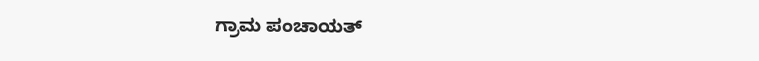ಗ್ರಾಮ ಪಂಚಾಯತ್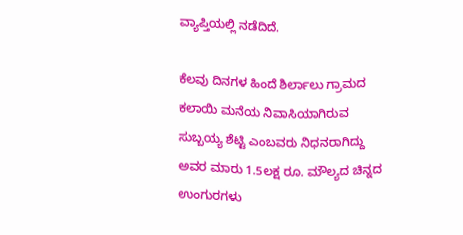ವ್ಯಾಪ್ತಿಯಲ್ಲಿ ನಡೆದಿದೆ.

ಕೆಲವು ದಿನಗಳ ಹಿಂದೆ ಶಿರ್ಲಾಲು ಗ್ರಾಮದ ಕಲಾಯಿ ಮನೆಯ ನಿವಾಸಿಯಾಗಿರುವ ಸುಬ್ಬಯ್ಯ ಶೆಟ್ಟಿ ಎಂಬವರು ನಿಧನರಾಗಿದ್ದು ಅವರ ಮಾರು 1.5ಲಕ್ಷ ರೂ. ಮೌಲ್ಯದ ಚಿನ್ನದ ಉಂಗುರಗಳು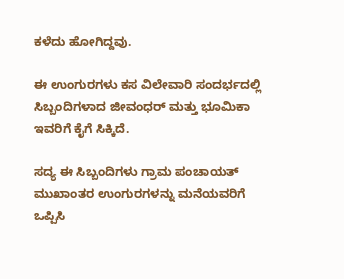ಕಳೆದು ಹೋಗಿದ್ದವು.

ಈ ಉಂಗುರಗಳು ಕಸ ವಿಲೇವಾರಿ ಸಂದರ್ಭದಲ್ಲಿ ಸಿಬ್ಬಂದಿಗಳಾದ ಜೀವಂಧರ್ ಮತ್ತು ಭೂಮಿಕಾ ಇವರಿಗೆ ಕೈಗೆ ಸಿಕ್ಕಿದೆ.

ಸದ್ಯ ಈ ಸಿಬ್ಬಂದಿಗಳು ಗ್ರಾಮ ಪಂಚಾಯತ್ ಮುಖಾಂತರ ಉಂಗುರಗಳನ್ನು ಮನೆಯವರಿಗೆ ಒಪ್ಪಿಸಿ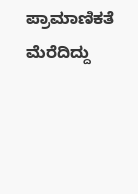ಪ್ರಾಮಾಣಿಕತೆ ಮೆರೆದಿದ್ದು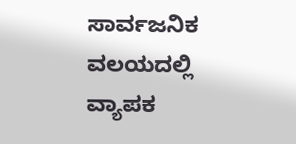ಸಾರ್ವಜನಿಕ ವಲಯದಲ್ಲಿ ವ್ಯಾಪಕ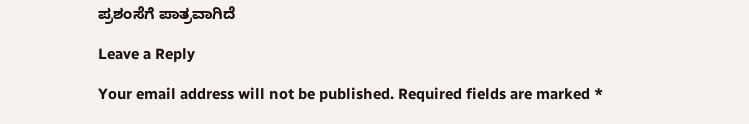ಪ್ರಶಂಸೆಗೆ ಪಾತ್ರವಾಗಿದೆ

Leave a Reply

Your email address will not be published. Required fields are marked *